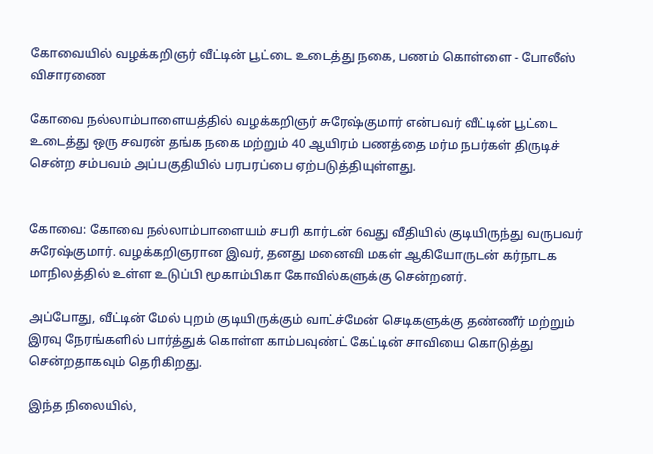கோவையில் வழக்கறிஞர் வீட்டின் பூட்டை உடைத்து நகை, பணம் கொள்ளை - போலீஸ் விசாரணை

கோவை நல்லாம்பாளையத்தில் வழக்கறிஞர் சுரேஷ்குமார் என்பவர் வீட்டின் பூட்டை உடைத்து ஒரு சவரன் தங்க நகை மற்றும் 40 ஆயிரம் பணத்தை மர்ம நபர்கள் திருடிச் சென்ற சம்பவம் அப்பகுதியில் பரபரப்பை ஏற்படுத்தியுள்ளது.


கோவை: கோவை நல்லாம்பாளையம் சபரி கார்டன் 6வது வீதியில் குடியிருந்து வருபவர் சுரேஷ்குமார். வழக்கறிஞரான இவர், தனது மனைவி மகள் ஆகியோருடன் கர்நாடக மாநிலத்தில் உள்ள உடுப்பி மூகாம்பிகா கோவில்களுக்கு சென்றனர்.

அப்போது, வீட்டின் மேல் புறம் குடியிருக்கும் வாட்ச்மேன் செடிகளுக்கு தண்ணீர் மற்றும் இரவு நேரங்களில் பார்த்துக் கொள்ள காம்பவுண்ட் கேட்டின் சாவியை கொடுத்து சென்றதாகவும் தெரிகிறது.

இந்த நிலையில்,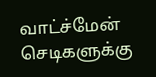வாட்ச்மேன் செடிகளுக்கு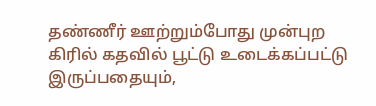தண்ணீர் ஊற்றும்போது முன்புற கிரில் கதவில் பூட்டு உடைக்கப்பட்டு இருப்பதையும்,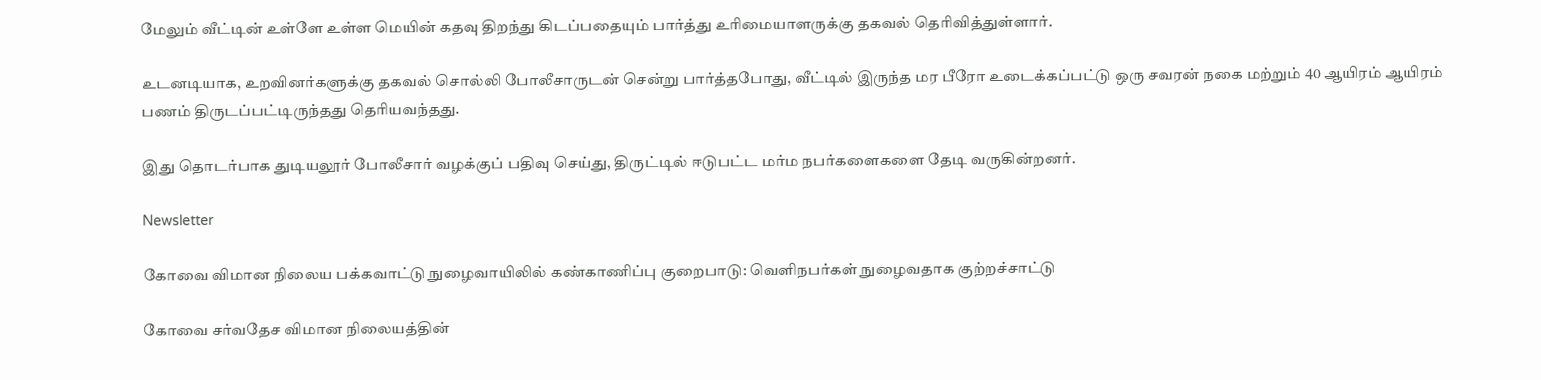மேலும் வீட்டின் உள்ளே உள்ள மெயின் கதவு திறந்து கிடப்பதையும் பார்த்து உரிமையாளருக்கு தகவல் தெரிவித்துள்ளார்.

உடனடியாக, உறவினர்களுக்கு தகவல் சொல்லி போலீசாருடன் சென்று பார்த்தபோது, வீட்டில் இருந்த மர பீரோ உடைக்கப்பட்டு ஒரு சவரன் நகை மற்றும் 40 ஆயிரம் ஆயிரம் பணம் திருடப்பட்டிருந்தது தெரியவந்தது.

இது தொடர்பாக துடியலூர் போலீசார் வழக்குப் பதிவு செய்து, திருட்டில் ஈடுபட்ட மர்ம நபர்களைகளை தேடி வருகின்றனர்.

Newsletter

கோவை விமான நிலைய பக்கவாட்டு நுழைவாயிலில் கண்காணிப்பு குறைபாடு: வெளிநபர்கள் நுழைவதாக குற்றச்சாட்டு

கோவை சர்வதேச விமான நிலையத்தின்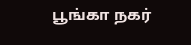பூங்கா நகர்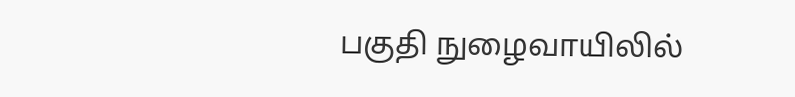பகுதி நுழைவாயிலில்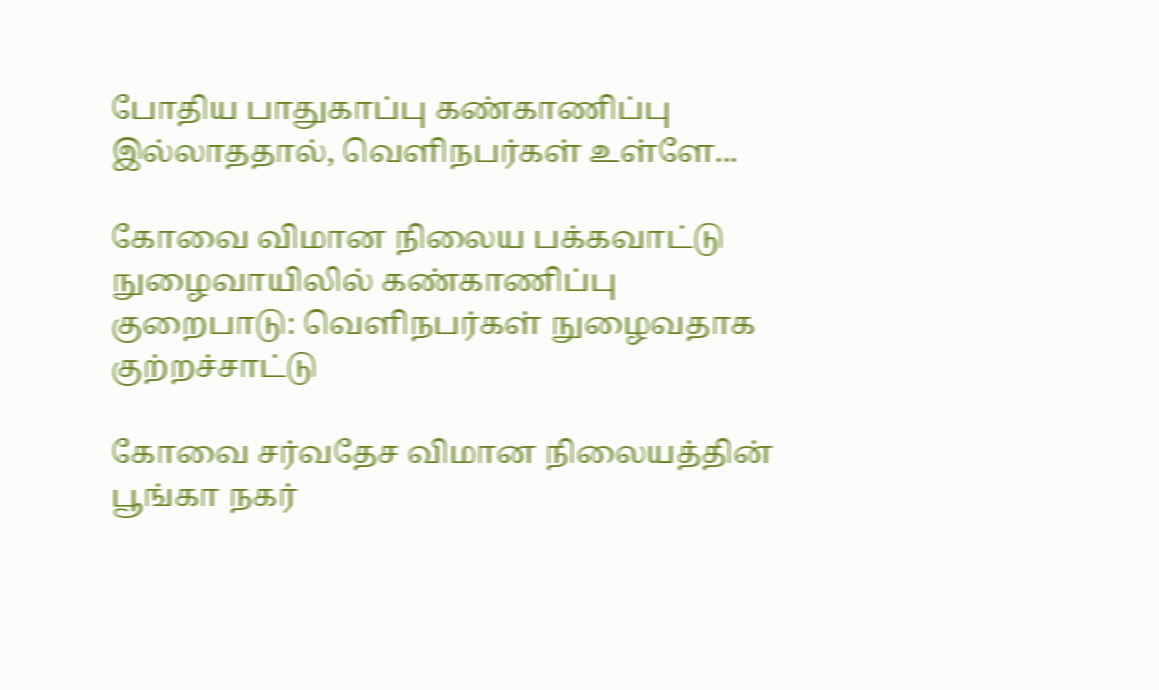போதிய பாதுகாப்பு கண்காணிப்பு இல்லாததால், வெளிநபர்கள் உள்ளே...

கோவை விமான நிலைய பக்கவாட்டு நுழைவாயிலில் கண்காணிப்பு குறைபாடு: வெளிநபர்கள் நுழைவதாக குற்றச்சாட்டு

கோவை சர்வதேச விமான நிலையத்தின் பூங்கா நகர்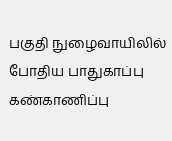பகுதி நுழைவாயிலில் போதிய பாதுகாப்பு கண்காணிப்பு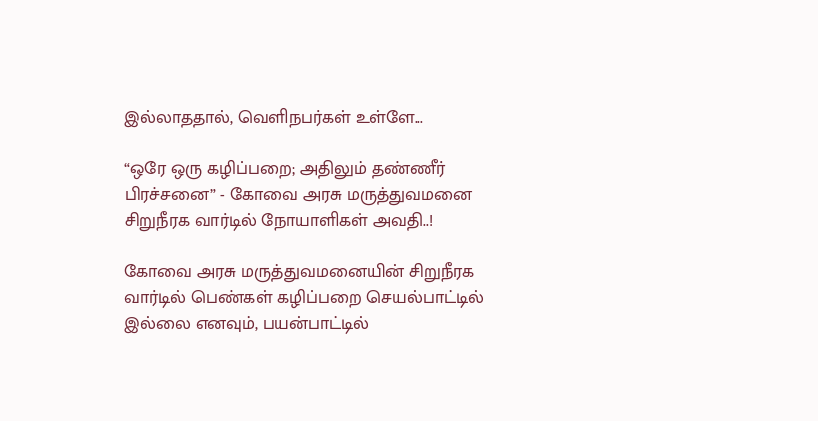இல்லாததால், வெளிநபர்கள் உள்ளே...

“ஒரே ஒரு கழிப்பறை; அதிலும் தண்ணீர் பிரச்சனை” - கோவை அரசு மருத்துவமனை சிறுநீரக வார்டில் நோயாளிகள் அவதி..!

கோவை அரசு மருத்துவமனையின் சிறுநீரக வார்டில் பெண்கள் கழிப்பறை செயல்பாட்டில் இல்லை எனவும், பயன்பாட்டில்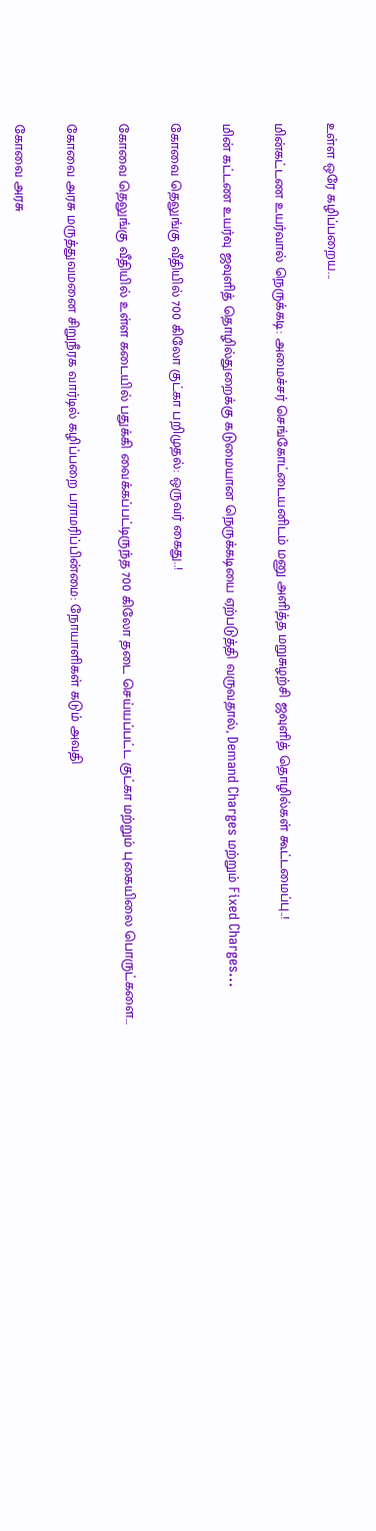உள்ள ஒரே கழிப்பறைய...

மின்கட்டண உயர்வால் நெருக்கடி: அமைச்சர் செங்கோட்டையனிடம் மனு அளித்த மறுசுழற்சி ஜவுளித் தொழில்கள் கூட்டமைப்பு..!

மின் கட்டண உயர்வு ஜவுளித் தொழில்துறைக்கு கடுமையான நெருக்கடியை ஏற்படுத்தி வருவதால், Demand Charges மற்றும் Fixed Charges...

கோவை தெலுங்கு வீதியில் 700 கிலோ குட்கா பறிமுதல்: ஒருவர் கைது..!

கோவை தெலுங்கு வீதியில் உள்ள கடையில் பதுக்கி வைக்கப்பட்டிருந்த 700 கிலோ தடை செய்யப்பட்ட குட்கா மற்றும் புகையிலை பொருட்களை...

கோவை அரசு மருத்துவமனை சிறுநீரக வார்டில் கழிப்பறை பராமரிப்பின்மை: நோயாளிகள் கடும் அவதி

கோவை அரசு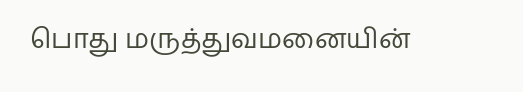பொது மருத்துவமனையின்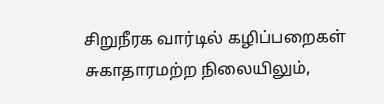சிறுநீரக வார்டில் கழிப்பறைகள் சுகாதாரமற்ற நிலையிலும்,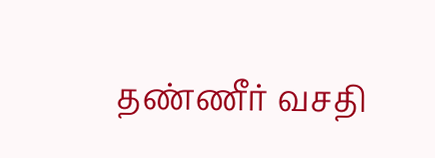தண்ணீர் வசதி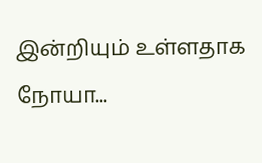இன்றியும் உள்ளதாக நோயா...